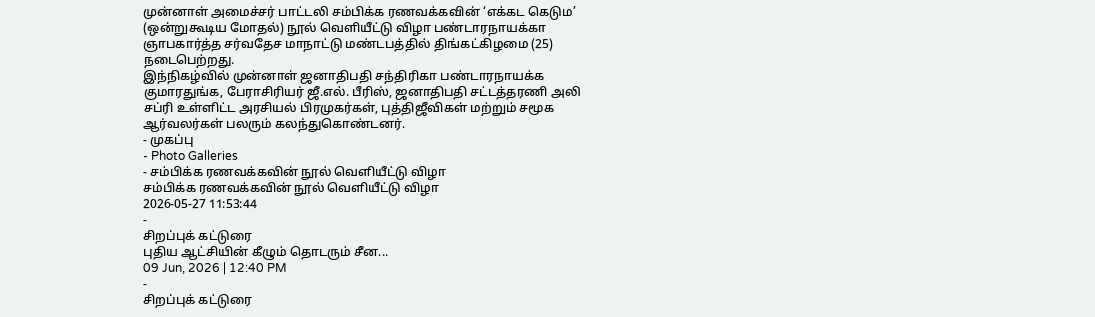முன்னாள் அமைச்சர் பாட்டலி சம்பிக்க ரணவக்கவின் ‘எக்கட கெடும’ (ஒன்றுகூடிய மோதல்) நூல் வெளியீட்டு விழா பண்டாரநாயக்கா ஞாபகார்த்த சர்வதேச மாநாட்டு மண்டபத்தில் திங்கட்கிழமை (25) நடைபெற்றது.
இந்நிகழ்வில் முன்னாள் ஜனாதிபதி சந்திரிகா பண்டாரநாயக்க குமாரதுங்க, பேராசிரியர் ஜீ.எல். பீரிஸ், ஜனாதிபதி சட்டத்தரணி அலி சப்ரி உள்ளிட்ட அரசியல் பிரமுகர்கள், புத்திஜீவிகள் மற்றும் சமூக ஆர்வலர்கள் பலரும் கலந்துகொண்டனர்.
- முகப்பு
- Photo Galleries
- சம்பிக்க ரணவக்கவின் நூல் வெளியீட்டு விழா
சம்பிக்க ரணவக்கவின் நூல் வெளியீட்டு விழா
2026-05-27 11:53:44
-
சிறப்புக் கட்டுரை
புதிய ஆட்சியின் கீழும் தொடரும் சீன...
09 Jun, 2026 | 12:40 PM
-
சிறப்புக் கட்டுரை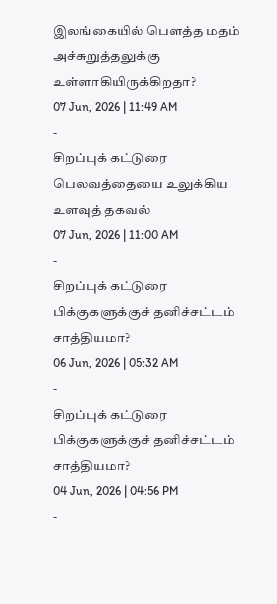இலங்கையில் பௌத்த மதம் அச்சுறுத்தலுக்கு உள்ளாகியிருக்கிறதா?
07 Jun, 2026 | 11:49 AM
-
சிறப்புக் கட்டுரை
பெலவத்தையை உலுக்கிய உளவுத் தகவல்
07 Jun, 2026 | 11:00 AM
-
சிறப்புக் கட்டுரை
பிக்குகளுக்குச் தனிச்சட்டம் சாத்தியமா?
06 Jun, 2026 | 05:32 AM
-
சிறப்புக் கட்டுரை
பிக்குகளுக்குச் தனிச்சட்டம் சாத்தியமா?
04 Jun, 2026 | 04:56 PM
-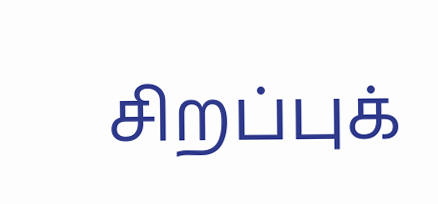சிறப்புக்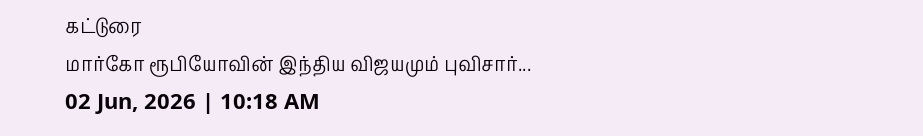கட்டுரை
மார்கோ ரூபியோவின் இந்திய விஜயமும் புவிசார்...
02 Jun, 2026 | 10:18 AM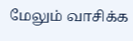மேலும் வாசிக்க